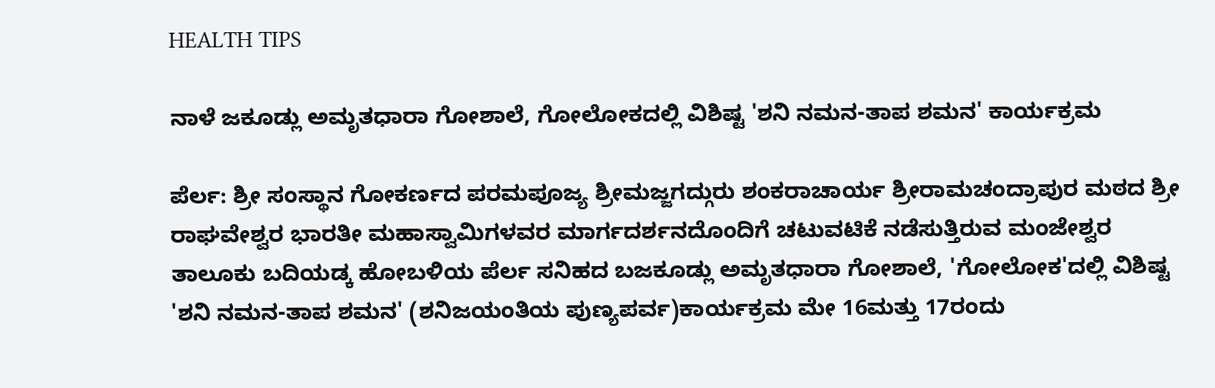HEALTH TIPS

ನಾಳೆ ಜಕೂಡ್ಲು ಅಮೃತಧಾರಾ ಗೋಶಾಲೆ, ಗೋಲೋಕದಲ್ಲಿ ವಿಶಿಷ್ಟ 'ಶನಿ ನಮನ-ತಾಪ ಶಮನ' ಕಾರ್ಯಕ್ರಮ

ಪೆರ್ಲ: ಶ್ರೀ ಸಂಸ್ಥಾನ ಗೋಕರ್ಣದ ಪರಮಪೂಜ್ಯ ಶ್ರೀಮಜ್ಜಗದ್ಗುರು ಶಂಕರಾಚಾರ್ಯ ಶ್ರೀರಾಮಚಂದ್ರಾಪುರ ಮಠದ ಶ್ರೀ ರಾಘವೇಶ್ವರ ಭಾರತೀ ಮಹಾಸ್ವಾಮಿಗಳವರ ಮಾರ್ಗದರ್ಶನದೊಂದಿಗೆ ಚಟುವಟಿಕೆ ನಡೆಸುತ್ತಿರುವ ಮಂಜೇಶ್ವರ ತಾಲೂಕು ಬದಿಯಡ್ಕ ಹೋಬಳಿಯ ಪೆರ್ಲ ಸನಿಹದ ಬಜಕೂಡ್ಲು ಅಮೃತಧಾರಾ ಗೋಶಾಲೆ, 'ಗೋಲೋಕ'ದಲ್ಲಿ ವಿಶಿಷ್ಟ 'ಶನಿ ನಮನ-ತಾಪ ಶಮನ' (ಶನಿಜಯಂತಿಯ ಪುಣ್ಯಪರ್ವ)ಕಾರ್ಯಕ್ರಮ ಮೇ 16ಮತ್ತು 17ರಂದು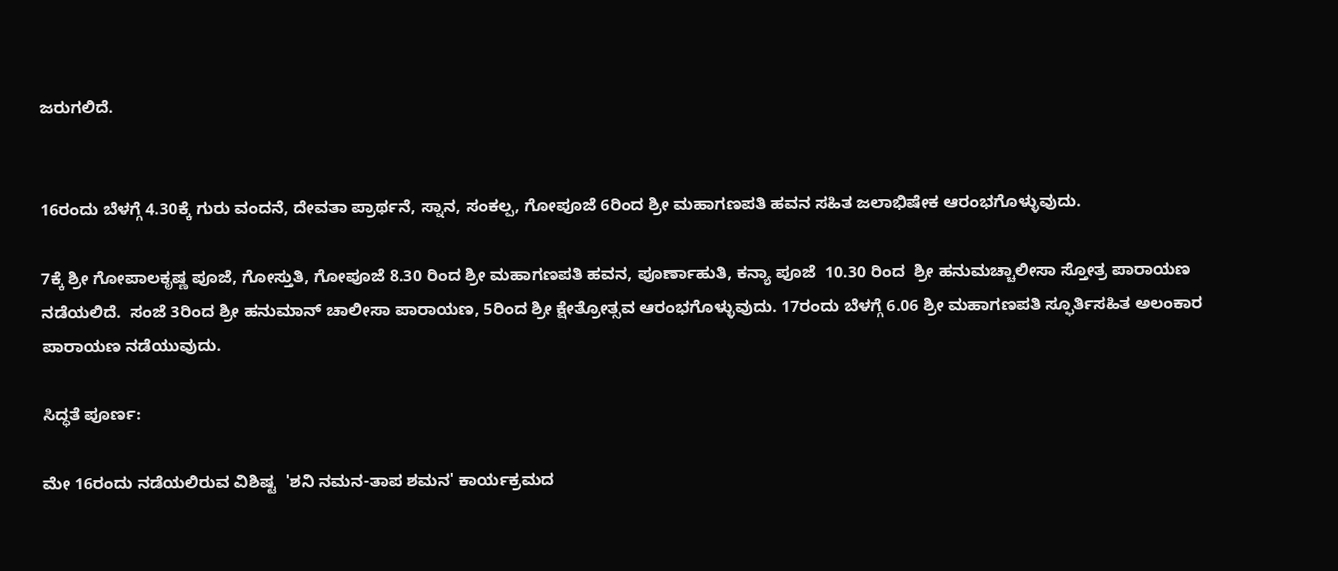ಜರುಗಲಿದೆ.


16ರಂದು ಬೆಳಗ್ಗೆ 4.30ಕ್ಕೆ ಗುರು ವಂದನೆ, ದೇವತಾ ಪ್ರಾರ್ಥನೆ, ಸ್ನಾನ, ಸಂಕಲ್ಪ, ಗೋಪೂಜೆ 6ರಿಂದ ಶ್ರೀ ಮಹಾಗಣಪತಿ ಹವನ ಸಹಿತ ಜಲಾಭಿಷೇಕ ಆರಂಭಗೊಳ್ಳುವುದು.

7ಕ್ಕೆ ಶ್ರೀ ಗೋಪಾಲಕೃಷ್ಣ ಪೂಜೆ, ಗೋಸ್ತುತಿ, ಗೋಪೂಜೆ 8.30 ರಿಂದ ಶ್ರೀ ಮಹಾಗಣಪತಿ ಹವನ, ಪೂರ್ಣಾಹುತಿ, ಕನ್ಯಾ ಪೂಜೆ  10.30 ರಿಂದ  ಶ್ರೀ ಹನುಮಚ್ಚಾಲೀಸಾ ಸ್ತೋತ್ರ ಪಾರಾಯಣ ನಡೆಯಲಿದೆ.  ಸಂಜೆ 3ರಿಂದ ಶ್ರೀ ಹನುಮಾನ್ ಚಾಲೀಸಾ ಪಾರಾಯಣ, 5ರಿಂದ ಶ್ರೀ ಕ್ಷೇತ್ರೋತ್ಸವ ಆರಂಭಗೊಳ್ಳುವುದು. 17ರಂದು ಬೆಳಗ್ಗೆ 6.06 ಶ್ರೀ ಮಹಾಗಣಪತಿ ಸ್ಫೂರ್ತಿಸಹಿತ ಅಲಂಕಾರ ಪಾರಾಯಣ ನಡೆಯುವುದು.

ಸಿದ್ಧತೆ ಪೂರ್ಣ:

ಮೇ 16ರಂದು ನಡೆಯಲಿರುವ ವಿಶಿಷ್ಟ  'ಶನಿ ನಮನ-ತಾಪ ಶಮನ' ಕಾರ್ಯಕ್ರಮದ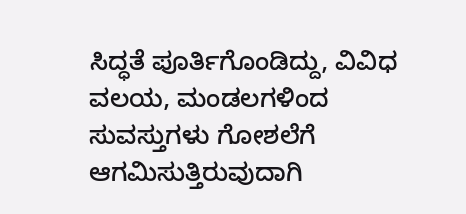ಸಿದ್ಧತೆ ಪೂರ್ತಿಗೊಂಡಿದ್ದು, ವಿವಿಧ ವಲಯ, ಮಂಡಲಗಳಿಂದ ಸುವಸ್ತುಗಳು ಗೋಶಲೆಗೆ ಆಗಮಿಸುತ್ತಿರುವುದಾಗಿ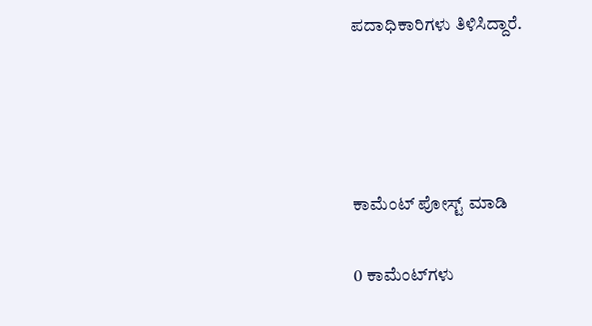ಪದಾಧಿಕಾರಿಗಳು ತಿಳಿಸಿದ್ದಾರೆ.




ಕಾಮೆಂಟ್‌‌ ಪೋಸ್ಟ್‌ ಮಾಡಿ

0 ಕಾಮೆಂಟ್‌ಗಳು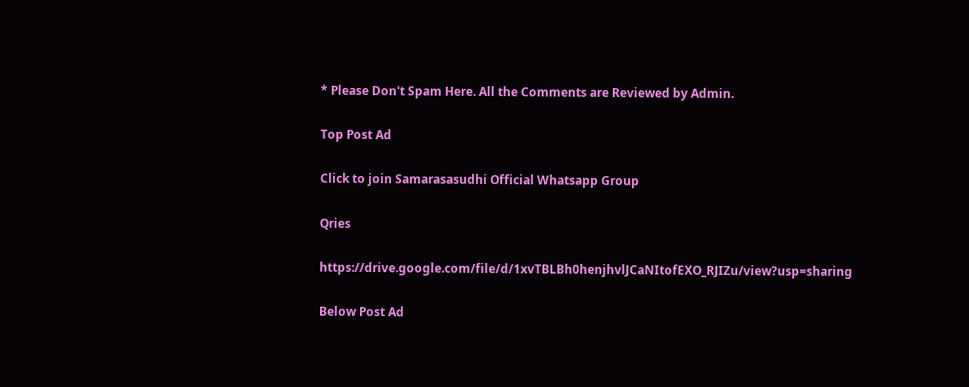* Please Don't Spam Here. All the Comments are Reviewed by Admin.

Top Post Ad

Click to join Samarasasudhi Official Whatsapp Group

Qries

https://drive.google.com/file/d/1xvTBLBh0henjhvlJCaNItofEXO_RJIZu/view?usp=sharing

Below Post Ad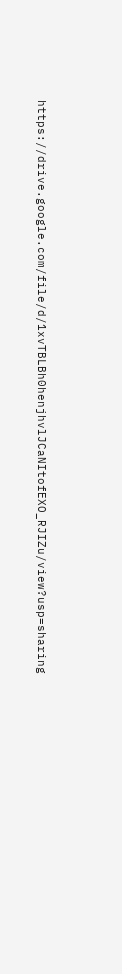https://drive.google.com/file/d/1xvTBLBh0henjhvlJCaNItofEXO_RJIZu/view?usp=sharing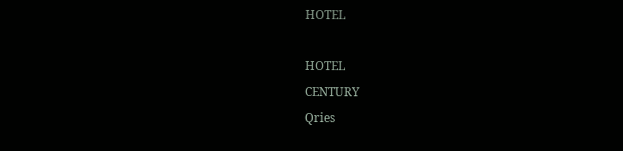HOTEL

HOTEL
CENTURY
Qries